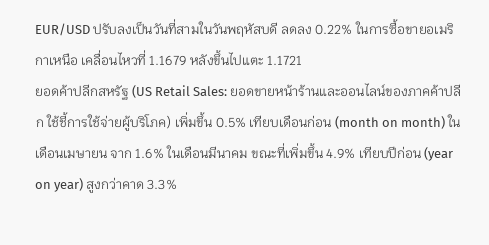EUR/USD ปรับลงเป็นวันที่สามในวันพฤหัสบดี ลดลง 0.22% ในการซื้อขายอเมริกาเหนือ เคลื่อนไหวที่ 1.1679 หลังขึ้นไปแตะ 1.1721
ยอดค้าปลีกสหรัฐ (US Retail Sales: ยอดขายหน้าร้านและออนไลน์ของภาคค้าปลีก ใช้ชี้การใช้จ่ายผู้บริโภค) เพิ่มขึ้น 0.5% เทียบเดือนก่อน (month on month) ในเดือนเมษายน จาก 1.6% ในเดือนมีนาคม ขณะที่เพิ่มขึ้น 4.9% เทียบปีก่อน (year on year) สูงกว่าคาด 3.3%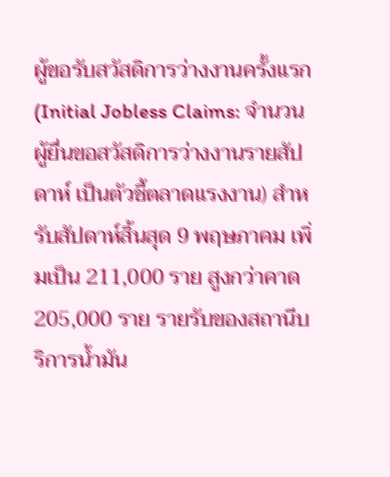ผู้ขอรับสวัสดิการว่างงานครั้งแรก (Initial Jobless Claims: จำนวนผู้ยื่นขอสวัสดิการว่างงานรายสัปดาห์ เป็นตัวชี้ตลาดแรงงาน) สำหรับสัปดาห์สิ้นสุด 9 พฤษภาคม เพิ่มเป็น 211,000 ราย สูงกว่าคาด 205,000 ราย รายรับของสถานีบริการน้ำมัน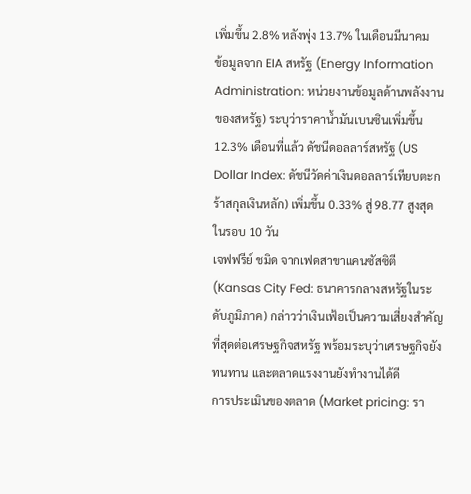เพิ่มขึ้น 2.8% หลังพุ่ง 13.7% ในเดือนมีนาคม
ข้อมูลจาก EIA สหรัฐ (Energy Information Administration: หน่วยงานข้อมูลด้านพลังงานของสหรัฐ) ระบุว่าราคาน้ำมันเบนซินเพิ่มขึ้น 12.3% เดือนที่แล้ว ดัชนีดอลลาร์สหรัฐ (US Dollar Index: ดัชนีวัดค่าเงินดอลลาร์เทียบตะกร้าสกุลเงินหลัก) เพิ่มขึ้น 0.33% สู่ 98.77 สูงสุดในรอบ 10 วัน
เจฟฟรีย์ ชมิด จากเฟดสาขาแคนซัสซิตี (Kansas City Fed: ธนาคารกลางสหรัฐในระดับภูมิภาค) กล่าวว่าเงินเฟ้อเป็นความเสี่ยงสำคัญที่สุดต่อเศรษฐกิจสหรัฐ พร้อมระบุว่าเศรษฐกิจยังทนทาน และตลาดแรงงานยังทำงานได้ดี
การประเมินของตลาด (Market pricing: รา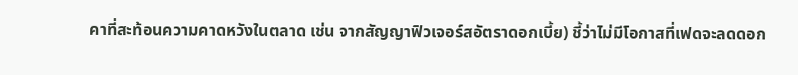คาที่สะท้อนความคาดหวังในตลาด เช่น จากสัญญาฟิวเจอร์สอัตราดอกเบี้ย) ชี้ว่าไม่มีโอกาสที่เฟดจะลดดอก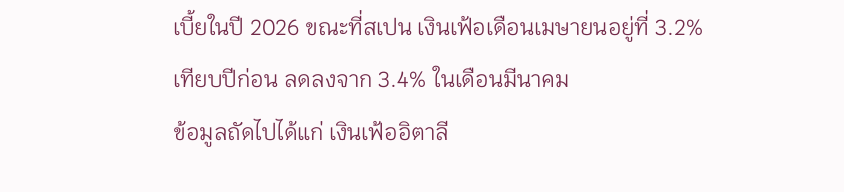เบี้ยในปี 2026 ขณะที่สเปน เงินเฟ้อเดือนเมษายนอยู่ที่ 3.2% เทียบปีก่อน ลดลงจาก 3.4% ในเดือนมีนาคม
ข้อมูลถัดไปได้แก่ เงินเฟ้ออิตาลี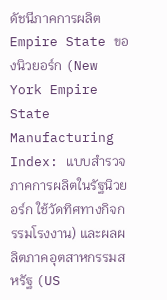ดัชนีภาคการผลิต Empire State ของนิวยอร์ก (New York Empire State Manufacturing Index: แบบสำรวจภาคการผลิตในรัฐนิวยอร์ก ใช้วัดทิศทางกิจกรรมโรงงาน) และผลผลิตภาคอุตสาหกรรมสหรัฐ (US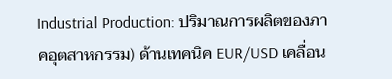Industrial Production: ปริมาณการผลิตของภาคอุตสาหกรรม) ด้านเทคนิค EUR/USD เคลื่อน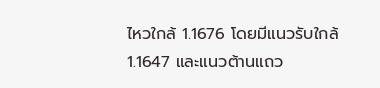ไหวใกล้ 1.1676 โดยมีแนวรับใกล้ 1.1647 และแนวต้านแถว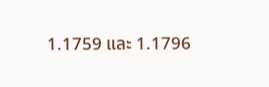1.1759 และ 1.1796